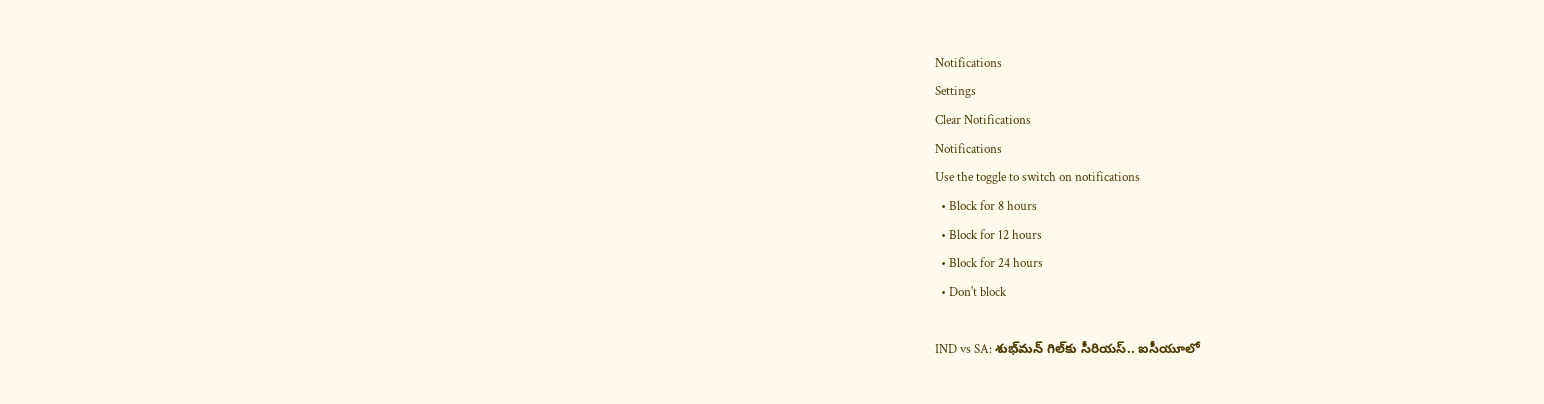Notifications
Settings
Clear Notifications
Notifications
Use the toggle to switch on notifications
  • Block for 8 hours
  • Block for 12 hours
  • Block for 24 hours
  • Don't block

IND vs SA: శుభ్‌మన్ గిల్‌కు సీరియస్.. ఐసీయూలో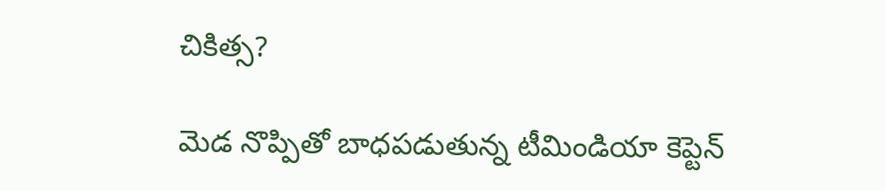చికిత్స?

మెడ నొప్పితో బాధపడుతున్న టీమిండియా కెప్టెన్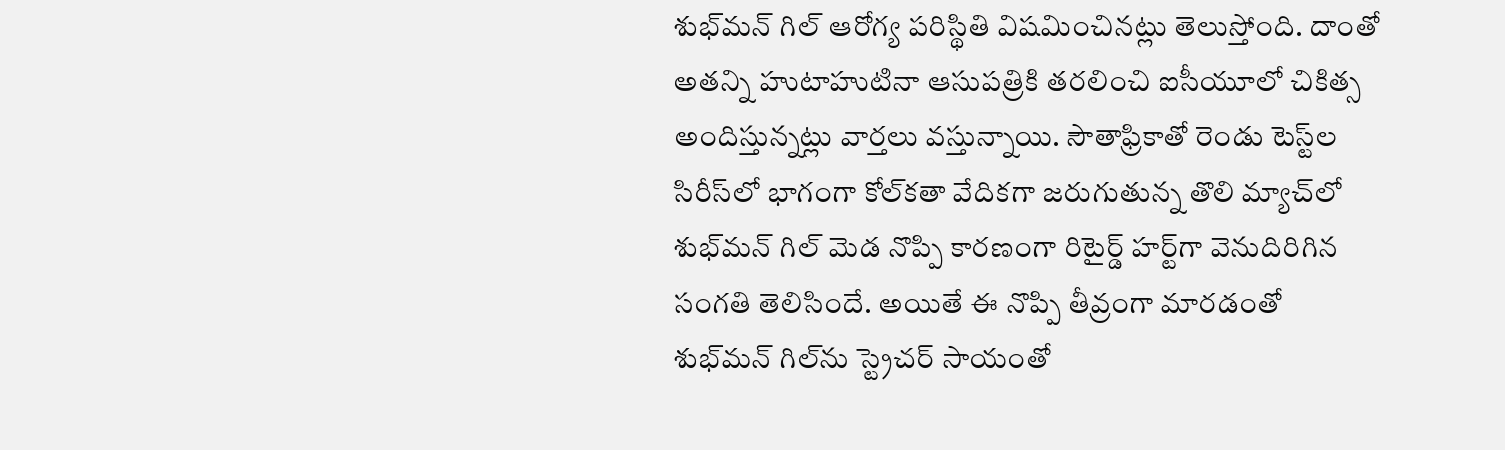శుభ్‌మన్ గిల్ ఆరోగ్య పరిస్థితి విషమించినట్లు తెలుస్తోంది. దాంతో అతన్ని హుటాహుటినా ఆసుపత్రికి తరలించి ఐసీయూలో చికిత్స అందిస్తున్నట్లు వార్తలు వస్తున్నాయి. సౌతాఫ్రికాతో రెండు టెస్ట్‌ల సిరీస్‌లో భాగంగా కోల్‌కతా వేదికగా జరుగుతున్న తొలి మ్యాచ్‌లో శుభ్‌మన్ గిల్ మెడ నొప్పి కారణంగా రిటైర్డ్ హర్ట్‌గా వెనుదిరిగిన సంగతి తెలిసిందే. అయితే ఈ నొప్పి తీవ్రంగా మారడంతో శుభ్‌మన్ గిల్‌ను స్ట్రెచర్ సాయంతో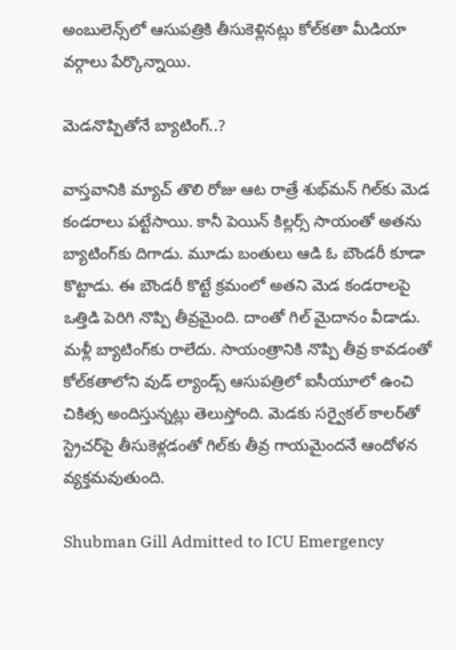అంబులెన్స్‌లో ఆసుపత్రికి తీసుకెళ్లినట్లు కోల్‌కతా మీడియా వర్గాలు పేర్కొన్నాయి.

మెడనొప్పితోనే బ్యాటింగ్..?

వాస్తవానికి మ్యాచ్ తొలి రోజు ఆట రాత్రే శుభ్‌మన్ గిల్‌కు మెడ కండరాలు పట్టేసాయి. కానీ పెయిన్ కిల్లర్స్ సాయంతో అతను బ్యాటింగ్‌కు దిగాడు. మూడు బంతులు ఆడి ఓ బౌండరీ కూడా కొట్టాడు. ఈ బౌండరీ కొట్టే క్రమంలో అతని మెడ కండరాలపై ఒత్తిడి పెరిగి నొప్పి తీవ్రమైంది. దాంతో గిల్ మైదానం వీడాడు. మళ్లీ బ్యాటింగ్‌కు రాలేదు. సాయంత్రానికి నొప్పి తీవ్ర కావడంతో కోల్‌కతాలోని వుడ్ ల్యాండ్స్ ఆసుపత్రిలో ఐసీయూలో ఉంచి చికిత్స అందిస్తున్నట్లు తెలుస్తోంది. మెడకు సర్వైకల్ కాలర్‌తో స్ట్రెచర్‌పై తీసుకెళ్లడంతో గిల్‌కు తీవ్ర గాయమైందనే ఆందోళన వ్యక్తమవుతుంది.

Shubman Gill Admitted to ICU Emergency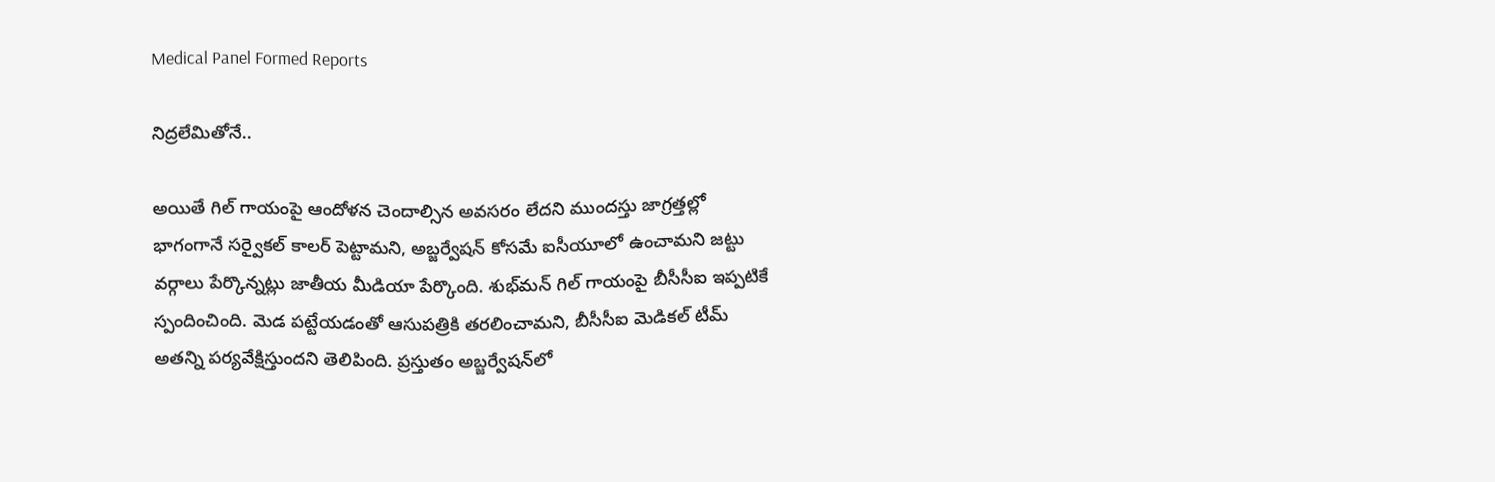Medical Panel Formed Reports

నిద్రలేమితోనే..

అయితే గిల్ గాయంపై ఆందోళన చెందాల్సిన అవసరం లేదని ముందస్తు జాగ్రత్తల్లో భాగంగానే సర్వైకల్ కాలర్ పెట్టామని, అబ్జర్వేషన్ కోసమే ఐసీయూలో ఉంచామని జట్టు వర్గాలు పేర్కొన్నట్లు జాతీయ మీడియా పేర్కొంది. శుభ్‌మన్ గిల్ గాయంపై బీసీసీఐ ఇప్పటికే స్పందించింది. మెడ పట్టేయడంతో ఆసుపత్రికి తరలించామని, బీసీసీఐ మెడికల్ టీమ్ అతన్ని పర్యవేక్షిస్తుందని తెలిపింది. ప్రస్తుతం అబ్జర్వేషన్‌లో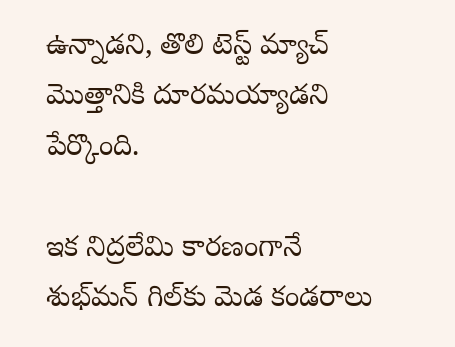ఉన్నాడని, తొలి టెస్ట్ మ్యాచ్‌ మొత్తానికి దూరమయ్యాడని పేర్కొంది.

ఇక నిద్రలేమి కారణంగానే శుభ్‌మన్ గిల్‌కు మెడ కండరాలు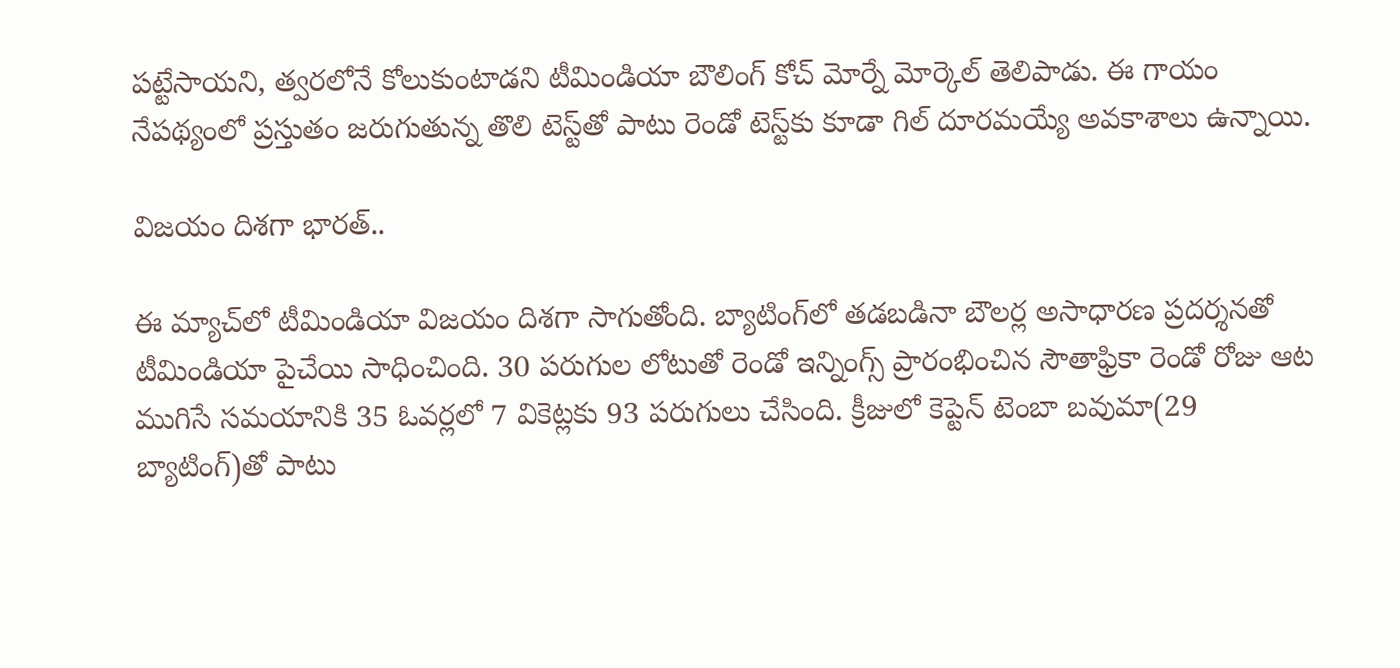పట్టేసాయని, త్వరలోనే కోలుకుంటాడని టీమిండియా బౌలింగ్ కోచ్ మోర్నే మోర్కెల్ తెలిపాడు. ఈ గాయం నేపథ్యంలో ప్రస్తుతం జరుగుతున్న తొలి టెస్ట్‌తో పాటు రెండో టెస్ట్‌కు కూడా గిల్ దూరమయ్యే అవకాశాలు ఉన్నాయి.

విజయం దిశగా భారత్..

ఈ మ్యాచ్‌లో టీమిండియా విజయం దిశగా సాగుతోంది. బ్యాటింగ్‌లో తడబడినా బౌలర్ల అసాధారణ ప్రదర్శనతో టీమిండియా పైచేయి సాధించింది. 30 పరుగుల లోటుతో రెండో ఇన్నింగ్స్ ప్రారంభించిన సౌతాఫ్రికా రెండో రోజు ఆట ముగిసే సమయానికి 35 ఓవర్లలో 7 వికెట్లకు 93 పరుగులు చేసింది. క్రీజులో కెప్టెన్ టెంబా బవుమా(29 బ్యాటింగ్)తో పాటు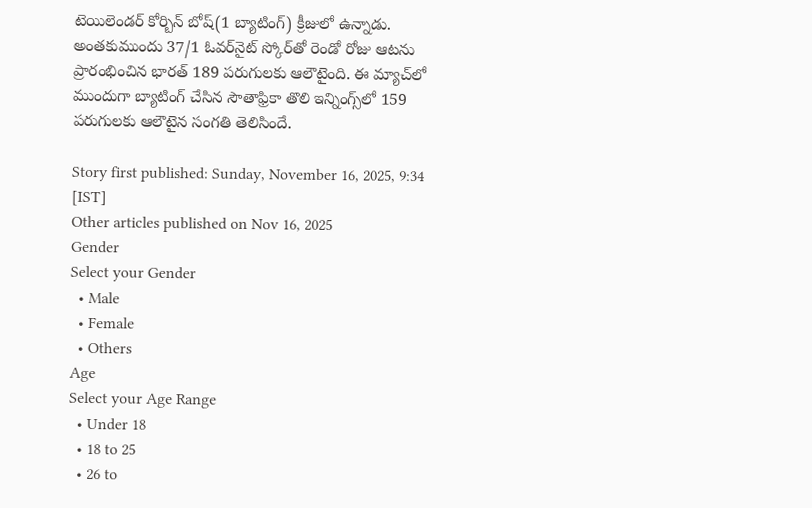టెయిలెండర్ కోర్బిన్ బోష్(1 బ్యాటింగ్) క్రీజులో ఉన్నాడు. అంతకుముందు 37/1 ఓవర్‌నైట్ స్కోర్‌తో రెండో రోజు ఆటను ప్రారంభించిన భారత్‌ 189 పరుగులకు ఆలౌటైంది. ఈ మ్యాచ్‌లో ముందుగా బ్యాటింగ్ చేసిన సౌతాఫ్రికా తొలి ఇన్నింగ్స్‌లో 159 పరుగులకు ఆలౌటైన సంగతి తెలిసిందే.

Story first published: Sunday, November 16, 2025, 9:34 [IST]
Other articles published on Nov 16, 2025
Gender
Select your Gender
  • Male
  • Female
  • Others
Age
Select your Age Range
  • Under 18
  • 18 to 25
  • 26 to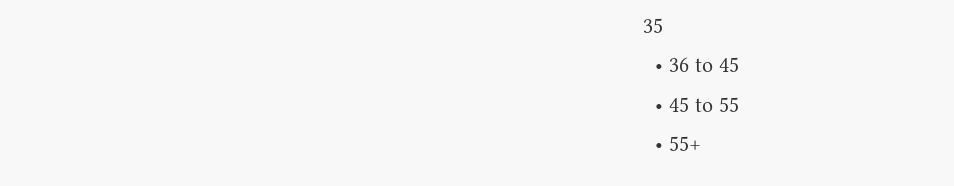35
  • 36 to 45
  • 45 to 55
  • 55+